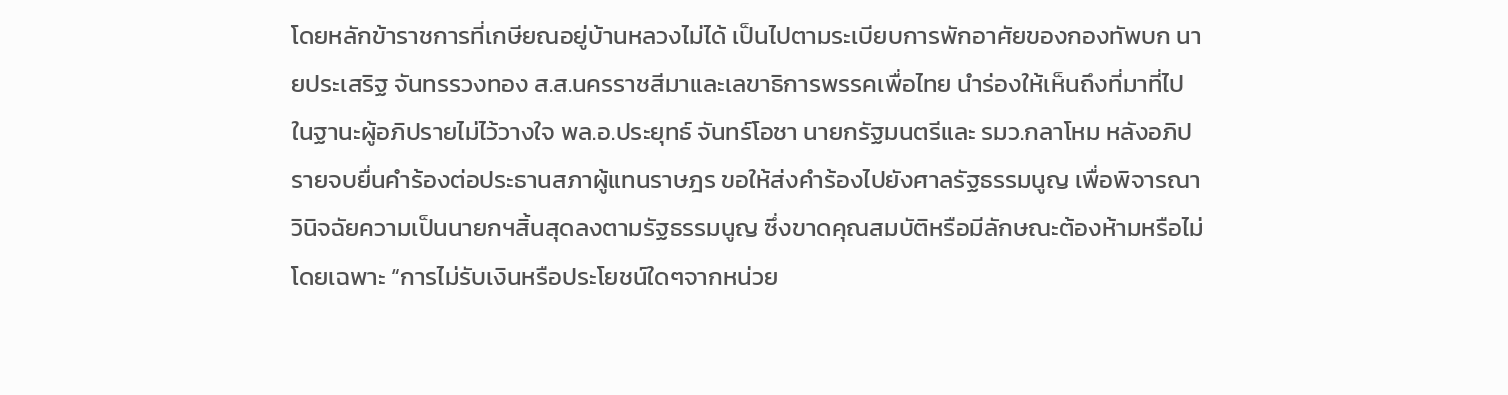โดยหลักข้าราชการที่เกษียณอยู่บ้านหลวงไม่ได้ เป็นไปตามระเบียบการพักอาศัยของกองทัพบก นายประเสริฐ จันทรรวงทอง ส.ส.นครราชสีมาและเลขาธิการพรรคเพื่อไทย นำร่องให้เห็นถึงที่มาที่ไป ในฐานะผู้อภิปรายไม่ไว้วางใจ พล.อ.ประยุทธ์ จันทร์โอชา นายกรัฐมนตรีและ รมว.กลาโหม หลังอภิปรายจบยื่นคำร้องต่อประธานสภาผู้แทนราษฎร ขอให้ส่งคำร้องไปยังศาลรัฐธรรมนูญ เพื่อพิจารณาวินิจฉัยความเป็นนายกฯสิ้นสุดลงตามรัฐธรรมนูญ ซึ่งขาดคุณสมบัติหรือมีลักษณะต้องห้ามหรือไม่โดยเฉพาะ “การไม่รับเงินหรือประโยชน์ใดๆจากหน่วย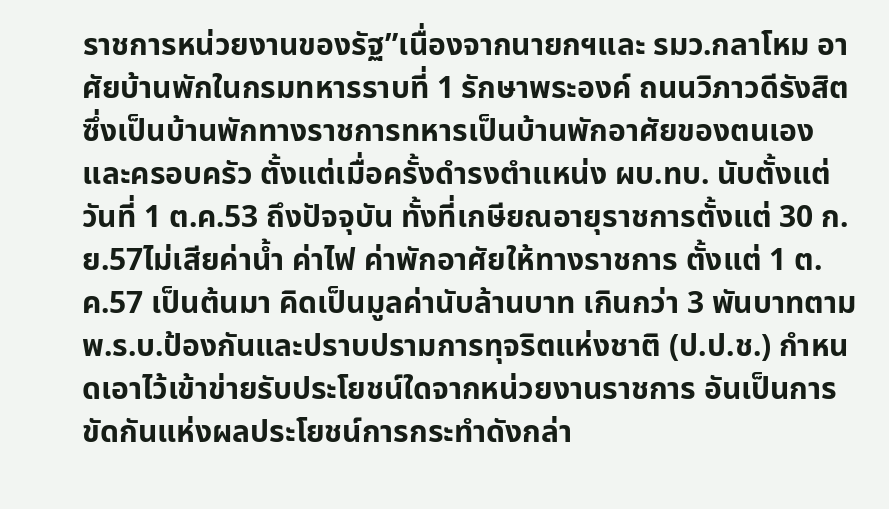ราชการหน่วยงานของรัฐ”เนื่องจากนายกฯและ รมว.กลาโหม อาศัยบ้านพักในกรมทหารราบที่ 1 รักษาพระองค์ ถนนวิภาวดีรังสิต ซึ่งเป็นบ้านพักทางราชการทหารเป็นบ้านพักอาศัยของตนเองและครอบครัว ตั้งแต่เมื่อครั้งดำรงตำแหน่ง ผบ.ทบ. นับตั้งแต่วันที่ 1 ต.ค.53 ถึงปัจจุบัน ทั้งที่เกษียณอายุราชการตั้งแต่ 30 ก.ย.57ไม่เสียค่าน้ำ ค่าไฟ ค่าพักอาศัยให้ทางราชการ ตั้งแต่ 1 ต.ค.57 เป็นต้นมา คิดเป็นมูลค่านับล้านบาท เกินกว่า 3 พันบาทตาม พ.ร.บ.ป้องกันและปราบปรามการทุจริตแห่งชาติ (ป.ป.ช.) กำหนดเอาไว้เข้าข่ายรับประโยชน์ใดจากหน่วยงานราชการ อันเป็นการขัดกันแห่งผลประโยชน์การกระทำดังกล่า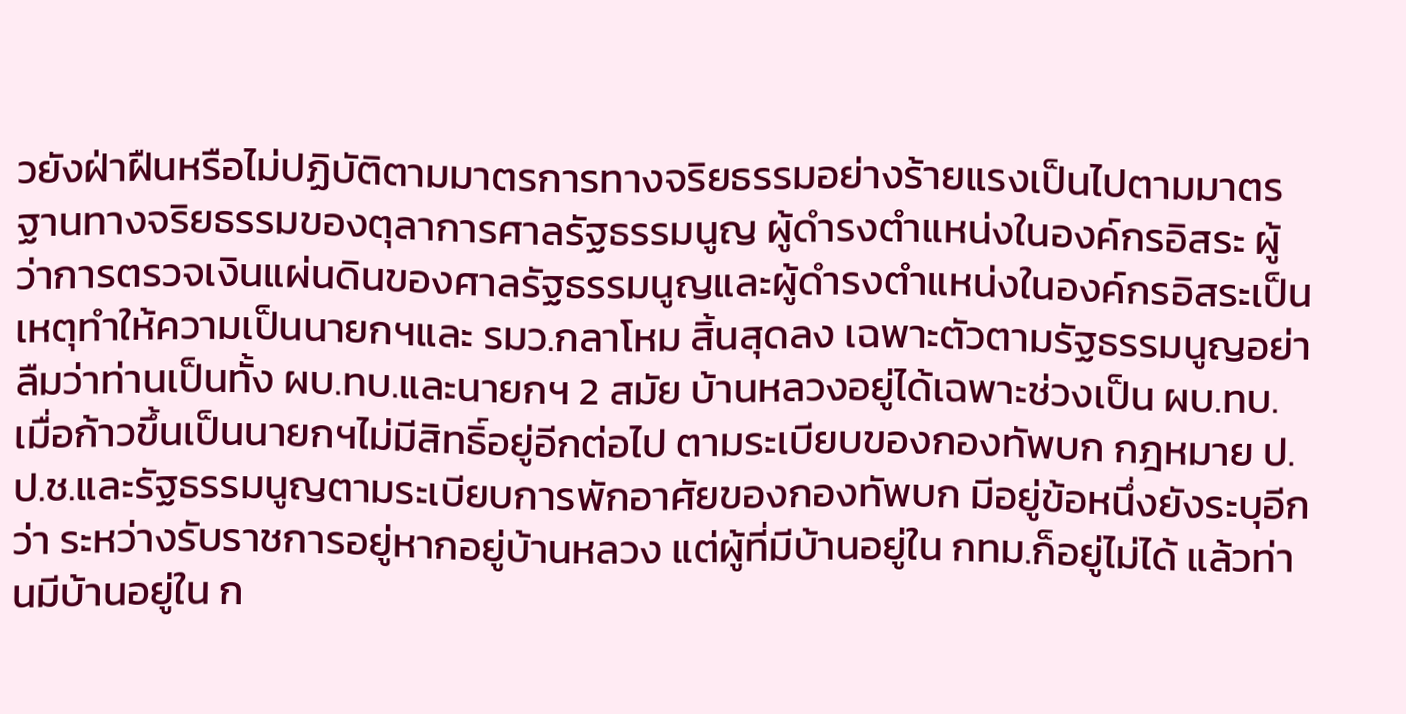วยังฝ่าฝืนหรือไม่ปฏิบัติตามมาตรการทางจริยธรรมอย่างร้ายแรงเป็นไปตามมาตรฐานทางจริยธรรมของตุลาการศาลรัฐธรรมนูญ ผู้ดำรงตำแหน่งในองค์กรอิสระ ผู้ว่าการตรวจเงินแผ่นดินของศาลรัฐธรรมนูญและผู้ดำรงตำแหน่งในองค์กรอิสระเป็นเหตุทำให้ความเป็นนายกฯและ รมว.กลาโหม สิ้นสุดลง เฉพาะตัวตามรัฐธรรมนูญอย่าลืมว่าท่านเป็นทั้ง ผบ.ทบ.และนายกฯ 2 สมัย บ้านหลวงอยู่ได้เฉพาะช่วงเป็น ผบ.ทบ.เมื่อก้าวขึ้นเป็นนายกฯไม่มีสิทธิ์อยู่อีกต่อไป ตามระเบียบของกองทัพบก กฎหมาย ป.ป.ช.และรัฐธรรมนูญตามระเบียบการพักอาศัยของกองทัพบก มีอยู่ข้อหนึ่งยังระบุอีกว่า ระหว่างรับราชการอยู่หากอยู่บ้านหลวง แต่ผู้ที่มีบ้านอยู่ใน กทม.ก็อยู่ไม่ได้ แล้วท่านมีบ้านอยู่ใน ก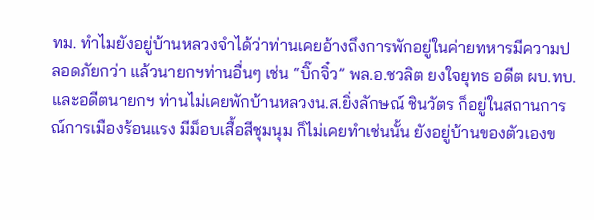ทม. ทำไมยังอยู่บ้านหลวงจำได้ว่าท่านเคยอ้างถึงการพักอยู่ในค่ายทหารมีความปลอดภัยกว่า แล้วนายกฯท่านอื่นๆ เช่น “บิ๊กจิ๋ว” พล.อ.ชวลิต ยงใจยุทธ อดีต ผบ.ทบ.และอดีตนายกฯ ท่านไม่เคยพักบ้านหลวงน.ส.ยิ่งลักษณ์ ชินวัตร ก็อยู่ในสถานการณ์การเมืองร้อนแรง มีม็อบเสื้อสีชุมนุม ก็ไม่เคยทำเช่นนั้น ยังอยู่บ้านของตัวเองข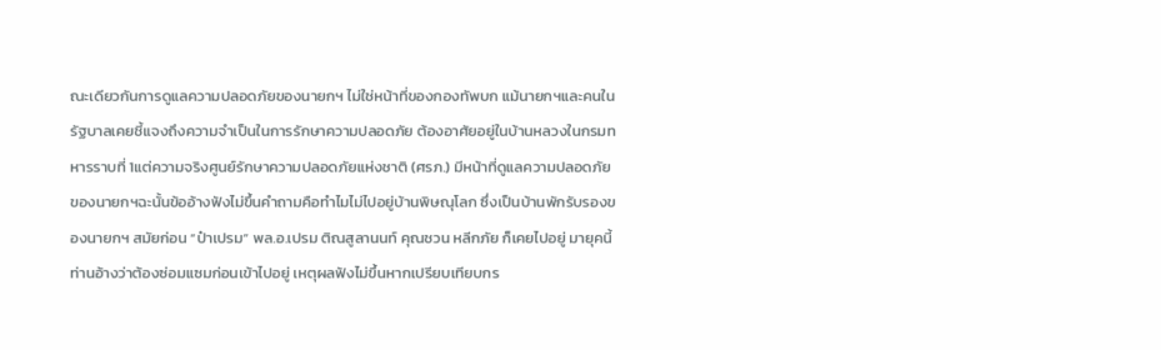ณะเดียวกันการดูแลความปลอดภัยของนายกฯ ไม่ใช่หน้าที่ของกองทัพบก แม้นายกฯและคนในรัฐบาลเคยชี้แจงถึงความจำเป็นในการรักษาความปลอดภัย ต้องอาศัยอยู่ในบ้านหลวงในกรมทหารราบที่ 1แต่ความจริงศูนย์รักษาความปลอดภัยแห่งชาติ (ศรภ.) มีหน้าที่ดูแลความปลอดภัยของนายกฯฉะนั้นข้ออ้างฟังไม่ขึ้นคำถามคือทำไมไม่ไปอยู่บ้านพิษณุโลก ซึ่งเป็นบ้านพักรับรองของนายกฯ สมัยก่อน “ป๋าเปรม” พล.อ.เปรม ติณสูลานนท์ คุณชวน หลีกภัย ก็เคยไปอยู่ มายุคนี้ท่านอ้างว่าต้องซ่อมแซมก่อนเข้าไปอยู่ เหตุผลฟังไม่ขึ้นหากเปรียบเทียบกร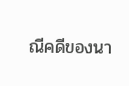ณีคดีของนา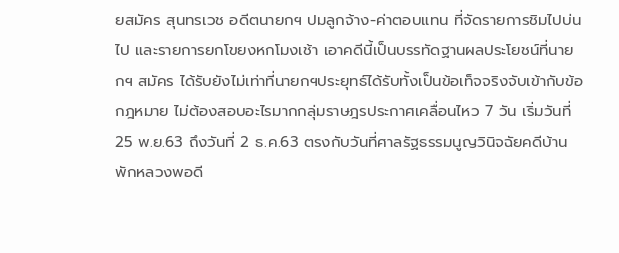ยสมัคร สุนทรเวช อดีตนายกฯ ปมลูกจ้าง-ค่าตอบแทน ที่จัดรายการชิมไปบ่นไป และรายการยกโขยงหกโมงเช้า เอาคดีนี้เป็นบรรทัดฐานผลประโยชน์ที่นายกฯ สมัคร ได้รับยังไม่เท่าที่นายกฯประยุทธ์ได้รับทั้งเป็นข้อเท็จจริงจับเข้ากับข้อกฎหมาย ไม่ต้องสอบอะไรมากกลุ่มราษฎรประกาศเคลื่อนไหว 7 วัน เริ่มวันที่ 25 พ.ย.63 ถึงวันที่ 2 ธ.ค.63 ตรงกับวันที่ศาลรัฐธรรมนูญวินิจฉัยคดีบ้านพักหลวงพอดี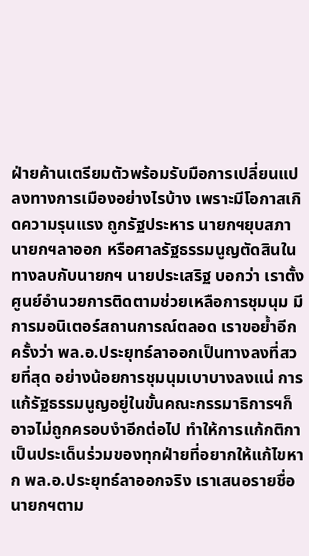ฝ่ายค้านเตรียมตัวพร้อมรับมือการเปลี่ยนแปลงทางการเมืองอย่างไรบ้าง เพราะมีโอกาสเกิดความรุนแรง ถูกรัฐประหาร นายกฯยุบสภา นายกฯลาออก หรือศาลรัฐธรรมนูญตัดสินในทางลบกับนายกฯ นายประเสริฐ บอกว่า เราตั้งศูนย์อำนวยการติดตามช่วยเหลือการชุมนุม มีการมอนิเตอร์สถานการณ์ตลอด เราขอย้ำอีกครั้งว่า พล.อ.ประยุทธ์ลาออกเป็นทางลงที่สวยที่สุด อย่างน้อยการชุมนุมเบาบางลงแน่ การแก้รัฐธรรมนูญอยู่ในขั้นคณะกรรมาธิการฯก็อาจไม่ถูกครอบงำอีกต่อไป ทำให้การแก้กติกาเป็นประเด็นร่วมของทุกฝ่ายที่อยากให้แก้ไขหาก พล.อ.ประยุทธ์ลาออกจริง เราเสนอรายชื่อนายกฯตาม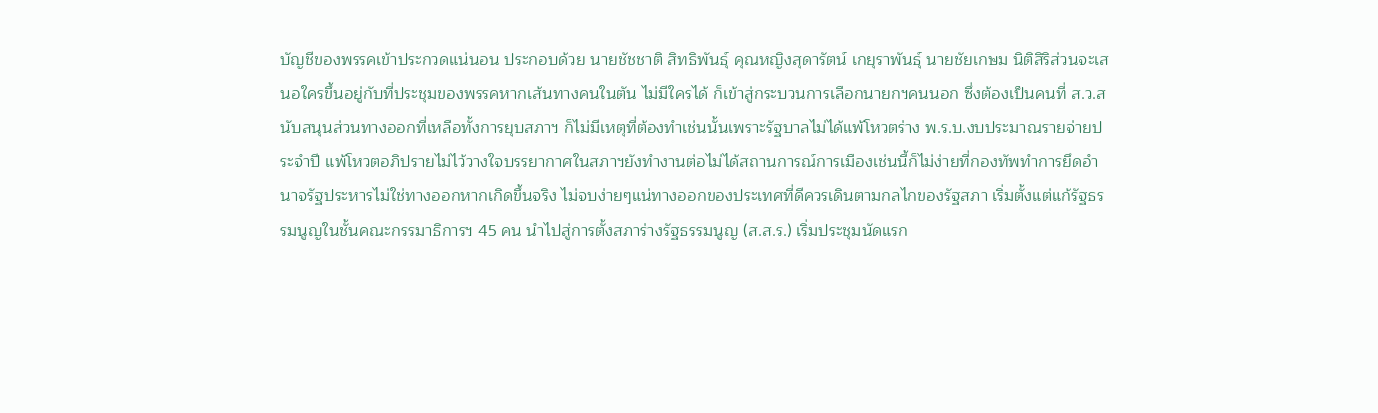บัญชีของพรรคเข้าประกวดแน่นอน ประกอบด้วย นายชัชชาติ สิทธิพันธุ์ คุณหญิงสุดารัตน์ เกยุราพันธุ์ นายชัยเกษม นิติสิริส่วนจะเสนอใครขึ้นอยู่กับที่ประชุมของพรรคหากเส้นทางคนในตัน ไม่มีใครได้ ก็เข้าสู่กระบวนการเลือกนายกฯคนนอก ซึ่งต้องเป็นคนที่ ส.ว.สนับสนุนส่วนทางออกที่เหลือทั้งการยุบสภาฯ ก็ไม่มีเหตุที่ต้องทำเช่นนั้นเพราะรัฐบาลไม่ได้แพ้โหวตร่าง พ.ร.บ.งบประมาณรายจ่ายประจำปี แพ้โหวตอภิปรายไม่ไว้วางใจบรรยากาศในสภาฯยังทำงานต่อไม่ได้สถานการณ์การเมืองเช่นนี้ก็ไม่ง่ายที่กองทัพทำการยึดอำนาจรัฐประหารไม่ใช่ทางออกหากเกิดขึ้นจริง ไม่จบง่ายๆแน่ทางออกของประเทศที่ดีควรเดินตามกลไกของรัฐสภา เริ่มตั้งแต่แก้รัฐธรรมนูญในชั้นคณะกรรมาธิการฯ 45 คน นำไปสู่การตั้งสภาร่างรัฐธรรมนูญ (ส.ส.ร.) เริ่มประชุมนัดแรก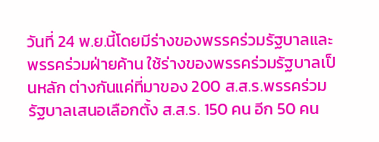วันที่ 24 พ.ย.นี้โดยมีร่างของพรรคร่วมรัฐบาลและพรรคร่วมฝ่ายค้าน ใช้ร่างของพรรคร่วมรัฐบาลเป็นหลัก ต่างกันแค่ที่มาของ 200 ส.ส.ร.พรรคร่วมรัฐบาลเสนอเลือกตั้ง ส.ส.ร. 150 คน อีก 50 คน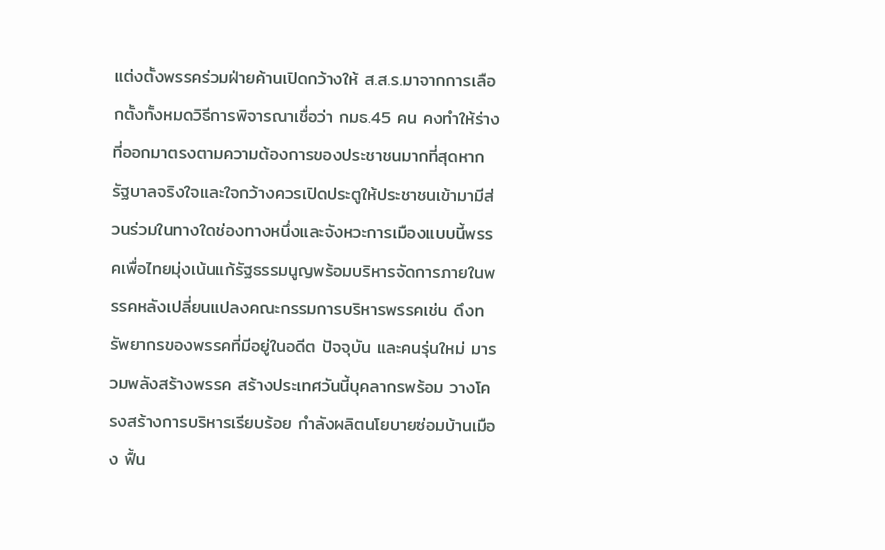แต่งตั้งพรรคร่วมฝ่ายค้านเปิดกว้างให้ ส.ส.ร.มาจากการเลือกตั้งทั้งหมดวิธีการพิจารณาเชื่อว่า กมธ.45 คน คงทำให้ร่างที่ออกมาตรงตามความต้องการของประชาชนมากที่สุดหากรัฐบาลจริงใจและใจกว้างควรเปิดประตูให้ประชาชนเข้ามามีส่วนร่วมในทางใดช่องทางหนึ่งและจังหวะการเมืองแบบนี้พรรคเพื่อไทยมุ่งเน้นแก้รัฐธรรมนูญพร้อมบริหารจัดการภายในพรรคหลังเปลี่ยนแปลงคณะกรรมการบริหารพรรคเช่น ดึงทรัพยากรของพรรคที่มีอยู่ในอดีต ปัจจุบัน และคนรุ่นใหม่ มารวมพลังสร้างพรรค สร้างประเทศวันนี้บุคลากรพร้อม วางโครงสร้างการบริหารเรียบร้อย กำลังผลิตนโยบายซ่อมบ้านเมือง ฟื้น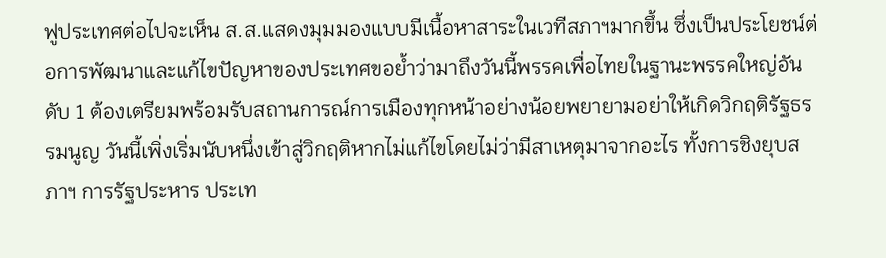ฟูประเทศต่อไปจะเห็น ส.ส.แสดงมุมมองแบบมีเนื้อหาสาระในเวทีสภาฯมากขึ้น ซึ่งเป็นประโยชน์ต่อการพัฒนาและแก้ไขปัญหาของประเทศขอย้ำว่ามาถึงวันนี้พรรคเพื่อไทยในฐานะพรรคใหญ่อันดับ 1 ต้องเตรียมพร้อมรับสถานการณ์การเมืองทุกหน้าอย่างน้อยพยายามอย่าให้เกิดวิกฤติรัฐธรรมนูญ วันนี้เพิ่งเริ่มนับหนึ่งเข้าสู่วิกฤติหากไม่แก้ไขโดยไม่ว่ามีสาเหตุมาจากอะไร ทั้งการชิงยุบสภาฯ การรัฐประหาร ประเท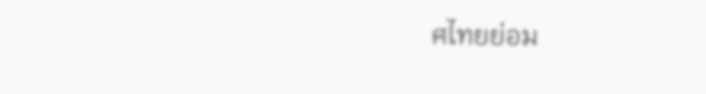ศไทยย่อม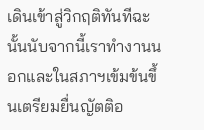เดินเข้าสู่วิกฤติทันทีฉะนั้นนับจากนี้เราทำงานนอกและในสภาฯเข้มข้นขึ้นเตรียมยื่นญัตติอ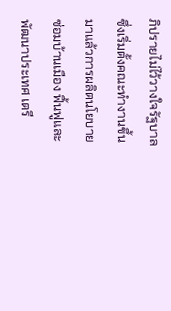ภิปรายไม่ไว้วางใจรัฐบาล ซึ่งเริ่มตั้งคณะทำงานขึ้นมาแล้วการผลิตนโยบายซ่อมบ้านเมือง ฟื้นฟูและพัฒนาประเทศ เตรี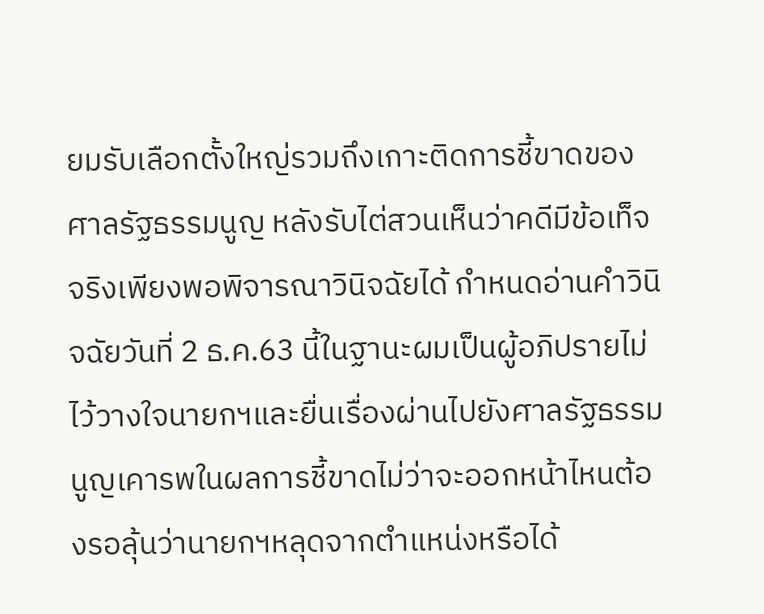ยมรับเลือกตั้งใหญ่รวมถึงเกาะติดการชี้ขาดของศาลรัฐธรรมนูญ หลังรับไต่สวนเห็นว่าคดีมีข้อเท็จจริงเพียงพอพิจารณาวินิจฉัยได้ กำหนดอ่านคำวินิจฉัยวันที่ 2 ธ.ค.63 นี้ในฐานะผมเป็นผู้อภิปรายไม่ไว้วางใจนายกฯและยื่นเรื่องผ่านไปยังศาลรัฐธรรมนูญเคารพในผลการชี้ขาดไม่ว่าจะออกหน้าไหนต้องรอลุ้นว่านายกฯหลุดจากตำแหน่งหรือได้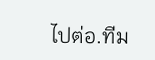ไปต่อ.ทีม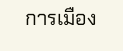การเมือง